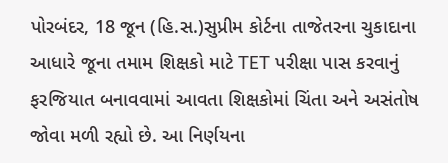પોરબંદર, 18 જૂન (હિ.સ.)સુપ્રીમ કોર્ટના તાજેતરના ચુકાદાના આધારે જૂના તમામ શિક્ષકો માટે TET પરીક્ષા પાસ કરવાનું ફરજિયાત બનાવવામાં આવતા શિક્ષકોમાં ચિંતા અને અસંતોષ જોવા મળી રહ્યો છે. આ નિર્ણયના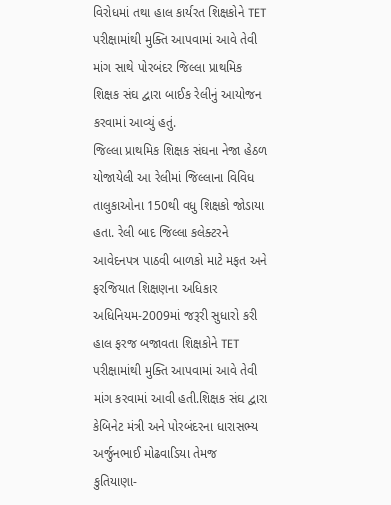વિરોધમાં તથા હાલ કાર્યરત શિક્ષકોને TET પરીક્ષામાંથી મુક્તિ આપવામાં આવે તેવી માંગ સાથે પોરબંદર જિલ્લા પ્રાથમિક શિક્ષક સંઘ દ્વારા બાઈક રેલીનું આયોજન કરવામાં આવ્યું હતું.
જિલ્લા પ્રાથમિક શિક્ષક સંઘના નેજા હેઠળ યોજાયેલી આ રેલીમાં જિલ્લાના વિવિધ તાલુકાઓના 150થી વધુ શિક્ષકો જોડાયા હતા. રેલી બાદ જિલ્લા કલેક્ટરને આવેદનપત્ર પાઠવી બાળકો માટે મફત અને ફરજિયાત શિક્ષણના અધિકાર અધિનિયમ-2009માં જરૂરી સુધારો કરી હાલ ફરજ બજાવતા શિક્ષકોને TET પરીક્ષામાંથી મુક્તિ આપવામાં આવે તેવી માંગ કરવામાં આવી હતી.શિક્ષક સંઘ દ્વારા કેબિનેટ મંત્રી અને પોરબંદરના ધારાસભ્ય અર્જુનભાઈ મોઢવાડિયા તેમજ
કુતિયાણા-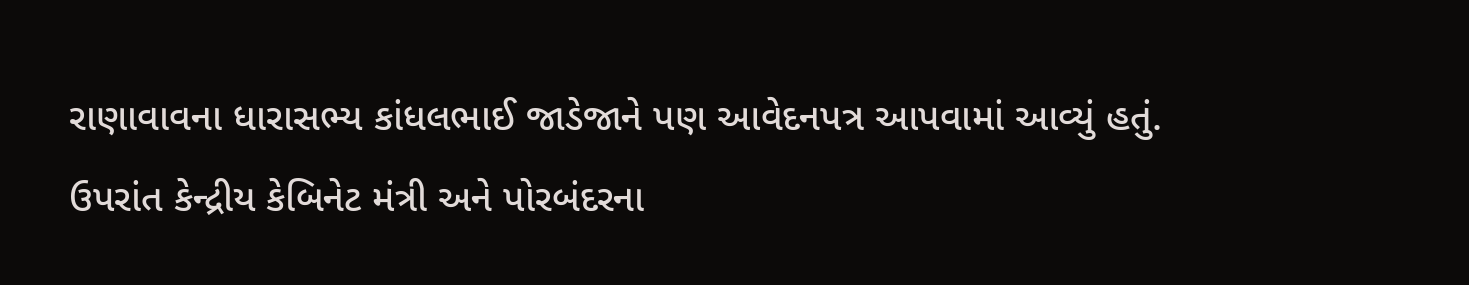રાણાવાવના ધારાસભ્ય કાંધલભાઈ જાડેજાને પણ આવેદનપત્ર આપવામાં આવ્યું હતું. ઉપરાંત કેન્દ્રીય કેબિનેટ મંત્રી અને પોરબંદરના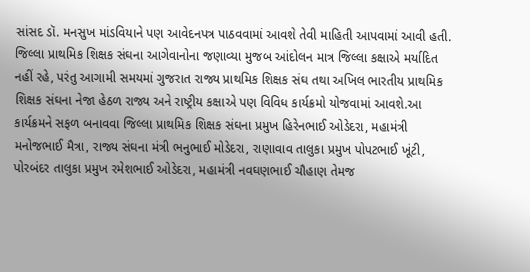સાંસદ ડૉ. મનસુખ માંડવિયાને પણ આવેદનપત્ર પાઠવવામાં આવશે તેવી માહિતી આપવામાં આવી હતી.
જિલ્લા પ્રાથમિક શિક્ષક સંઘના આગેવાનોના જણાવ્યા મુજબ આંદોલન માત્ર જિલ્લા કક્ષાએ મર્યાદિત નહીં રહે, પરંતુ આગામી સમયમાં ગુજરાત રાજ્ય પ્રાથમિક શિક્ષક સંઘ તથા અખિલ ભારતીય પ્રાથમિક શિક્ષક સંઘના નેજા હેઠળ રાજ્ય અને રાષ્ટ્રીય કક્ષાએ પણ વિવિધ કાર્યક્રમો યોજવામાં આવશે.આ કાર્યક્રમને સફળ બનાવવા જિલ્લા પ્રાથમિક શિક્ષક સંઘના પ્રમુખ હિરેનભાઈ ઓડેદરા, મહામંત્રી મનોજભાઈ મૈત્રા, રાજ્ય સંઘના મંત્રી ભનુભાઈ મોડેદરા, રાણાવાવ તાલુકા પ્રમુખ પોપટભાઈ ખૂંટી, પોરબંદર તાલુકા પ્રમુખ રમેશભાઈ ઓડેદરા, મહામંત્રી નવઘણભાઈ ચૌહાણ તેમજ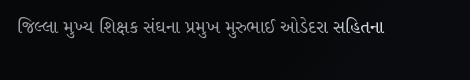જિલ્લા મુખ્ય શિક્ષક સંઘના પ્રમુખ મુરુભાઈ ઓડેદરા સહિતના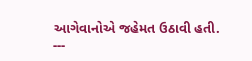આગેવાનોએ જહેમત ઉઠાવી હતી.
---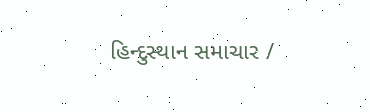હિન્દુસ્થાન સમાચાર /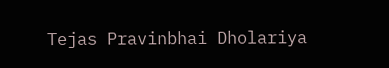Tejas Pravinbhai Dholariya